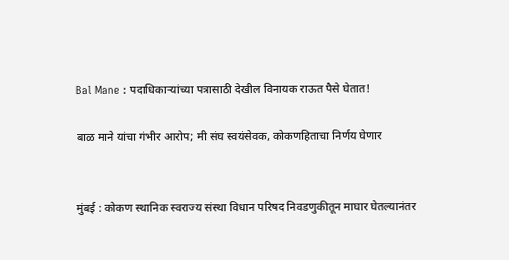Bal Mane : पदाधिकाऱ्यांच्या पत्रासाठी देखील विनायक राऊत पैसे घेतात!

बाळ माने यांचा गंभीर आरोप; मी संघ स्वयंसेवक, कोकणहिताचा निर्णय घेणार


मुंबई : कोकण स्थानिक स्वराज्य संस्था विधान परिषद निवडणुकीतून माघार घेतल्यानंतर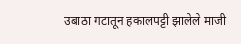उबाठा गटातून हकालपट्टी झालेले माजी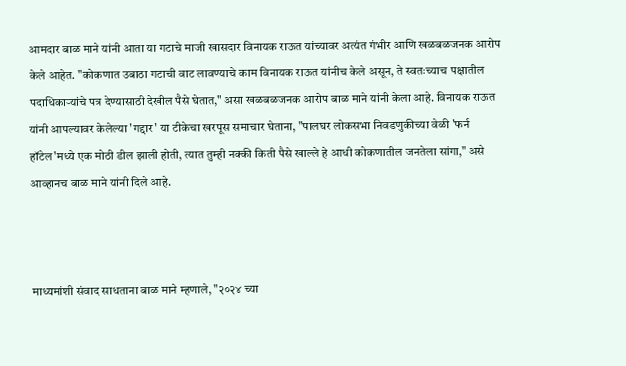आमदार बाळ माने यांनी आता या गटाचे माजी खासदार विनायक राऊत यांच्यावर अत्यंत गंभीर आणि खळबळजनक आरोप केले आहेत. "कोकणात उबाठा गटाची वाट लावण्याचे काम विनायक राऊत यांनीच केले असून, ते स्वतःच्याच पक्षातील पदाधिकाऱ्यांचे पत्र देण्यासाठी देखील पैसे घेतात," असा खळबळजनक आरोप बाळ माने यांनी केला आहे. विनायक राऊत यांनी आपल्यावर केलेल्या 'गद्दार' या टीकेचा खरपूस समाचार घेताना, "पालघर लोकसभा निवडणुकीच्या वेळी 'फर्न हॉटेल'मध्ये एक मोठी डील झाली होती, त्यात तुम्ही नक्की किती पैसे खाल्ले हे आधी कोकणातील जनतेला सांगा," असे आव्हानच बाळ माने यांनी दिले आहे.



माध्यमांशी संवाद साधताना बाळ माने म्हणाले, "२०२४ च्या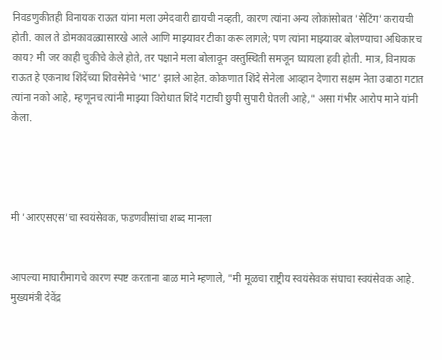निवडणुकीतही विनायक राऊत यांना मला उमेदवारी द्यायची नव्हती, कारण त्यांना अन्य लोकांसोबत 'सेटिंग' करायची होती. काल ते डोमकावळ्यासारखे आले आणि माझ्यावर टीका करू लागले; पण त्यांना माझ्यावर बोलण्याचा अधिकारच काय? मी जर काही चुकीचे केले होते, तर पक्षाने मला बोलावून वस्तुस्थिती समजून घ्यायला हवी होती. मात्र, विनायक राऊत हे एकनाथ शिंदेंच्या शिवसेनेचे 'भाट' झाले आहेत. कोकणात शिंदे सेनेला आव्हान देणारा सक्षम नेता उबाठा गटात त्यांना नको आहे, म्हणूनच त्यांनी माझ्या विरोधात शिंदे गटाची छुपी सुपारी घेतली आहे," असा गंभीर आरोप माने यांनी केला.




मी 'आरएसएस'चा स्वयंसेवक, फडणवीसांचा शब्द मानला


आपल्या माघारीमागचे कारण स्पष्ट करताना बाळ माने म्हणाले, "मी मूळचा राष्ट्रीय स्वयंसेवक संघाचा स्वयंसेवक आहे. मुख्यमंत्री देवेंद्र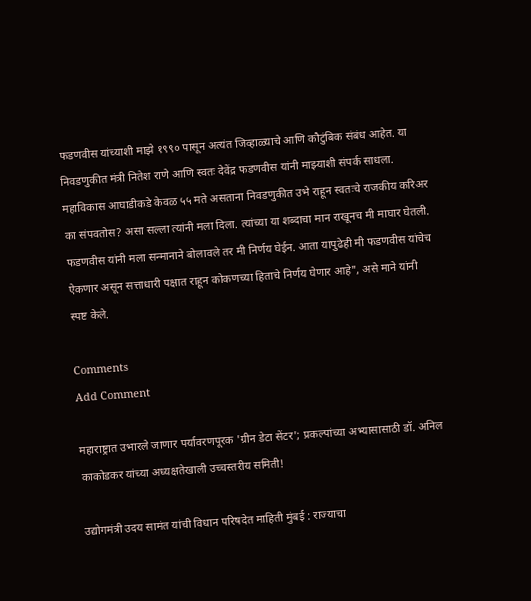फडणवीस यांच्याशी माझे १९९० पासून अत्यंत जिव्हाळ्याचे आणि कौटुंबिक संबंध आहेत. या निवडणुकीत मंत्री नितेश राणे आणि स्वतः देवेंद्र फडणवीस यांनी माझ्याशी संपर्क साधला. महाविकास आघाडीकडे केवळ ५५ मते असताना निवडणुकीत उभे राहून स्वतःचे राजकीय करिअर का संपवतोस? असा सल्ला त्यांनी मला दिला. त्यांच्या या शब्दाचा मान राखूनच मी माघार घेतली. फडणवीस यांनी मला सन्मानाने बोलावले तर मी निर्णय घेईन. आता यापुढेही मी फडणवीस यांचेच ऐकणार असून सत्ताधारी पक्षात राहून कोकणच्या हिताचे निर्णय घेणार आहे", असे माने यांनी स्पष्ट केले.

Comments
Add Comment

महाराष्ट्रात उभारले जाणार पर्यावरणपूरक 'ग्रीन डेटा सेंटर'; प्रकल्पांच्या अभ्यासासाठी डॉ. अनिल काकोडकर यांच्या अध्यक्षतेखाली उच्चस्तरीय समिती!

उद्योगमंत्री उदय सामंत यांची विधान परिषदेत माहिती मुंबई : राज्याचा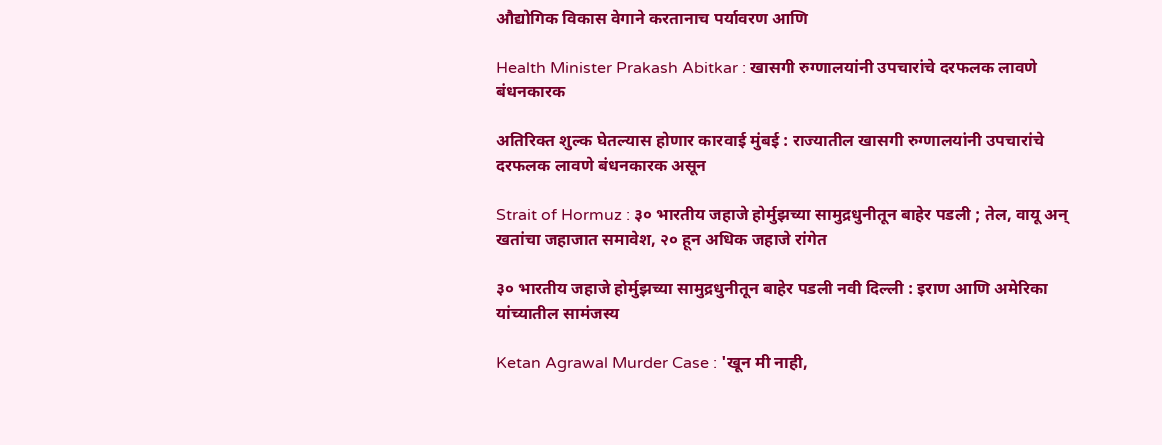औद्योगिक विकास वेगाने करतानाच पर्यावरण आणि

Health Minister Prakash Abitkar : खासगी रुग्णालयांनी उपचारांचे दरफलक लावणे बंधनकारक

अतिरिक्त शुल्क घेतल्यास होणार कारवाई मुंबई : राज्यातील खासगी रुग्णालयांनी उपचारांचे दरफलक लावणे बंधनकारक असून

Strait of Hormuz : ३० भारतीय जहाजे होर्मुझच्या सामुद्रधुनीतून बाहेर पडली ; तेल, वायू अन् खतांचा जहाजात समावेश, २० हून अधिक जहाजे रांगेत

३० भारतीय जहाजे होर्मुझच्या सामुद्रधुनीतून बाहेर पडली नवी दिल्ली : इराण आणि अमेरिका यांच्यातील सामंजस्य

Ketan Agrawal Murder Case : 'खून मी नाही,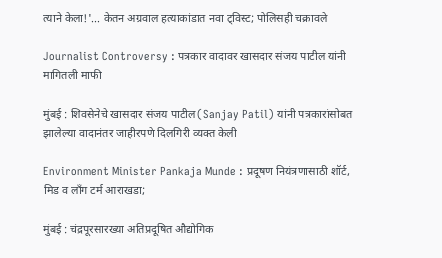त्याने केला!'... केतन अग्रवाल हत्याकांडात नवा ट्विस्ट; पोलिसही चक्रावले

Journalist Controversy : पत्रकार वादावर खासदार संजय पाटील यांनी मागितली माफी

मुंबई : शिवसेनेचे खासदार संजय पाटील(Sanjay Patil) यांनी पत्रकारांसोबत झालेल्या वादानंतर जाहीरपणे दिलगिरी व्यक्त केली

Environment Minister Pankaja Munde : प्रदूषण नियंत्रणासाठी शॉर्ट, मिड व लॉंग टर्म आराखडा;

मुंबई : चंद्रपूरसारख्या अतिप्रदूषित औद्योगिक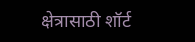क्षेत्रासाठी शॉर्ट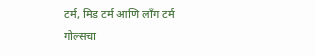टर्म, मिड टर्म आणि लाँग टर्म गोल्सचा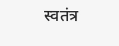स्वतंत्र